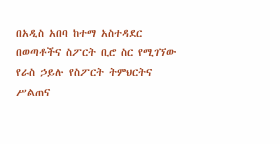በአዲስ አበባ ከተማ አስተዳደር በወጣቶችና ስፖርት ቢሮ ስር የሚገኘው የራስ ኃይሉ የስፖርት ትምህርትና ሥልጠና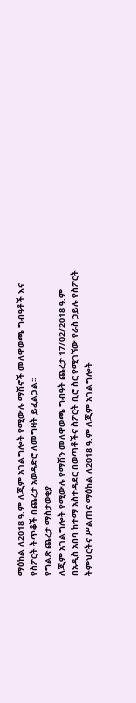ማዕከል ለ2018 ዓ.ም ለጂም አገልግሎት የሚውሉ ማሽኖች መለዋወጫ ግብዓቶች እና የስፖርት ትጥቆች በጨረታ አወዳድሮ ለመግዛት ይፈልጋል፡፡
የግልጽ ጨረታ ማስታወቂያ
ለጂም አገልግሎት የሚውሉ የማሽን መለዋወጫ ግብዓት ጨረታ 17/02/2018 ዓ.ም
በአዲስ አበባ ከተማ አስተዳደር በወጣቶችና ስፖርት ቢሮ ስር የሚገኘው የራስ ኃይሉ የስፖርት ትምህርትና ሥልጠና ማዕከል ለ2018 ዓ.ም ለጂም አገልግሎት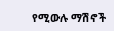የሚውሉ ማሽኖች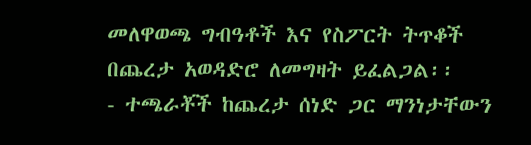መለዋወጫ ግብዓቶች እና የስፖርት ትጥቆች በጨረታ አወዳድሮ ለመግዛት ይፈልጋል፡፡
- ተጫራቾች ከጨረታ ሰነድ ጋር ማንነታቸውን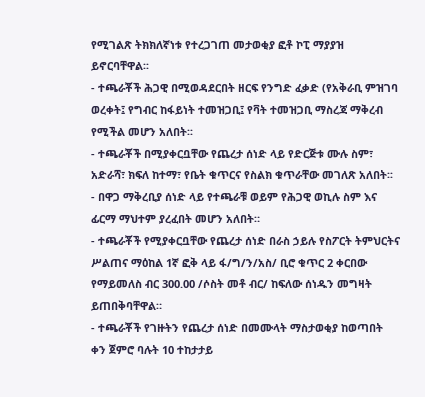የሚገልጽ ትክክለኛነቱ የተረጋገጠ መታወቂያ ፎቶ ኮፒ ማያያዝ ይኖርባቸዋል፡፡
- ተጫራቾች ሕጋዊ በሚወዳደርበት ዘርፍ የንግድ ፈቃድ (የአቅራቢ ምዝገባ ወረቀት፤ የግብር ከፋይነት ተመዝጋቢ፤ የቫት ተመዝጋቢ ማስረጃ ማቅረብ የሚችል መሆን አለበት፡፡
- ተጫራቾች በሚያቀርቧቸው የጨረታ ሰነድ ላይ የድርጅቱ ሙሉ ስም፣ አድራሻ፣ ክፍለ ከተማ፣ የቤት ቁጥርና የስልክ ቁጥራቸው መገለጽ አለበት፡፡
- በዋጋ ማቅረቢያ ሰነድ ላይ የተጫራቹ ወይም የሕጋዊ ወኪሉ ስም እና ፊርማ ማህተም ያረፈበት መሆን አለበት።
- ተጫራቾች የሚያቀርቧቸው የጨረታ ሰነድ በራስ ኃይሉ የስፖርት ትምህርትና ሥልጠና ማዕከል 1ኛ ፎቅ ላይ ፋ/ግ/ን/አስ/ ቢሮ ቁጥር 2 ቀርበው የማይመለስ ብር 300.00 /ሶስት መቶ ብር/ ከፍለው ሰነዱን መግዛት ይጠበቅባቸዋል።
- ተጫራቾች የገዙትን የጨረታ ሰነድ በመሙላት ማስታወቂያ ከወጣበት ቀን ጀምሮ ባሉት 10 ተከታታይ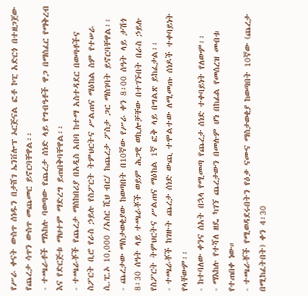የሥራ ቀናት ውስጥ ሰነዱን በታሸገ ኤንቨሎፕ ኦርጅናል ፎቶ ኮፒ አድርጎ በተዘጋጀው የጨረታ ሳጥን ውስጥ መጨመር ይኖርባቸዋል፡፡
- ተጫራቶች ማእከሉ ባወጣው የጨረታ ሰነድ ላይ የግብዓቶች ዋጋ በማስፈር የማቅረብ እና የድርጅቱ ማህተም ማድረግ ይጠበቅባቸዋል፡፡
- ተጫራቾች የጨረታ ማስከበሪያ በአዲስ አበባ ከተማ አስተዳደር በወጣቶችና ስፖርት ቢሮ የራስ ኃይሉ የስፖርት ትምህርትና ሥልጠና ማዕከል ስም የተሠራ ሲ.ፒ.ኦ 10,000 /አስር ሺህ ብር/ ከጨረታ ፖስታ ጋር ማስገባት ይኖርባቸዋል፡፡
- ጨረታው ማስታወቂያው ከወጣበት በ10ኛው የሥራ ቀን 8፡00 ሰዓት ላይ ታሽጎ 8፡30 ሰዓት ላይ ተጫራቾች ወይም ሕጋዊ ወኪሎቻቸው በተገኙበት በራስ ኃይሉ የስፖርት ትምህርትና ሥልጠና ማዕከል 1ኛ ፎቅ ላይ በግልጽ ይከፈታል፡፡
- ተጫራቾች ከገዙት ጨረታ ሰነድ ውጪ ተሞልተው ለሚመጡ ሰነዶች ተቀባይነት የላቸውም፡፡
- ከተባለው ቀንና ሰአት በኋላ የሚመጣ የጨረታ ሰነድ ተቀባይነት የለውም፡፡
- ማእከሉ የተሻለ ዘዴ ካገኘ ጨረታውን በመሉም ሆነ በከፊል የመሰረዝ መብቱ የተጠበቀ ነው።
- ተጫራቾች የሚወዳደሩበትን የዕቃ ናሙና ማስታወቂያ ከወጣበት 10ኛው (ጨረታ በሚከፈትበት) ቀን 4፡30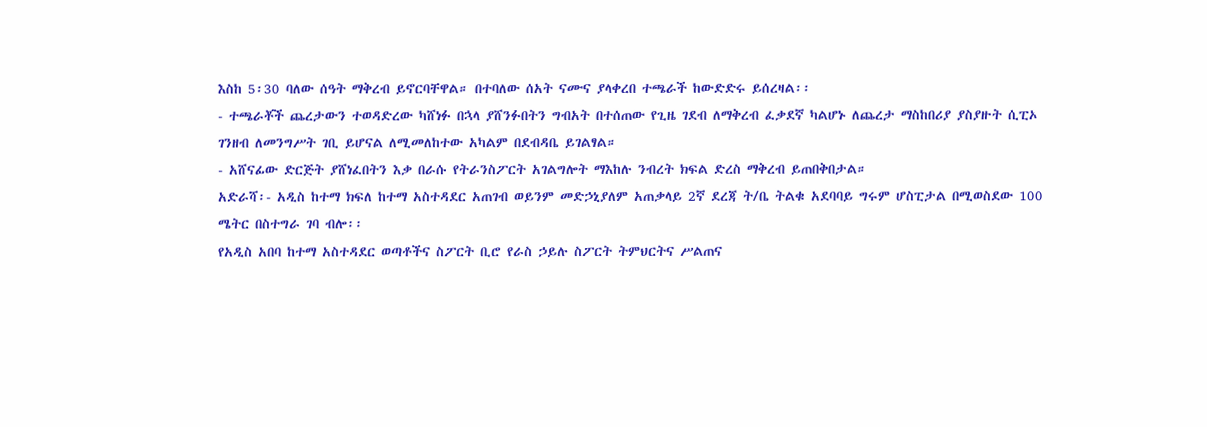እስከ 5፡30 ባለው ሰዓት ማቅረብ ይኖርባቸዋል። በተባለው ሰአት ናሙና ያላቀረበ ተጫራች ከውድድሩ ይሰረዛል፡፡
- ተጫራቾች ጨረታውን ተወዳድረው ካሸነፉ በኋላ ያሸንፉበትን ግብአት በተሰጠው የጊዜ ገደብ ለማቅረብ ፈቃደኛ ካልሆኑ ለጨረታ ማስከበሪያ ያስያዙት ሲፒኦ ገንዘብ ለመንግሥት ገቢ ይሆናል ለሚመለከተው አካልም በደብዳቤ ይገልፃል።
- አሸናፊው ድርጅት ያሸነፈበትን እቃ በራሱ የትራንስፖርት አገልግሎት ማእከሉ ንብረት ክፍል ድረስ ማቅረብ ይጠበቅበታል።
አድራሻ፡- አዲስ ከተማ ክፍለ ከተማ አስተዳደር አጠገብ ወይንም መድኃኒያለም አጠቃላይ 2ኛ ደረጃ ት/ቤ ትልቁ አደባባይ ግሩም ሆስፒታል በሚወስደው 100 ሜትር በስተግራ ገባ ብሎ፡፡
የአዲስ አበባ ከተማ አስተዳደር ወጣቶችና ስፖርት ቢሮ የራስ ኃይሉ ስፖርት ትምህርትና ሥልጠና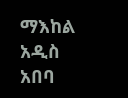ማእከል
አዲስ አበባ